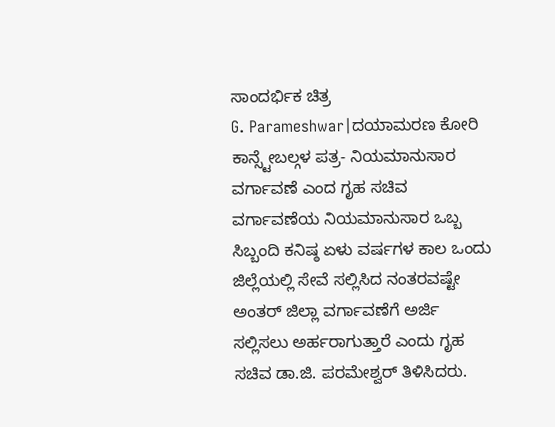ಸಾಂದರ್ಭಿಕ ಚಿತ್ರ
G. Parameshwar|ದಯಾಮರಣ ಕೋರಿ ಕಾನ್ಸ್ಟೇಬಲ್ಗಳ ಪತ್ರ- ನಿಯಮಾನುಸಾರ ವರ್ಗಾವಣೆ ಎಂದ ಗೃಹ ಸಚಿವ
ವರ್ಗಾವಣೆಯ ನಿಯಮಾನುಸಾರ ಒಬ್ಬ ಸಿಬ್ಬಂದಿ ಕನಿಷ್ಠ ಏಳು ವರ್ಷಗಳ ಕಾಲ ಒಂದು ಜಿಲ್ಲೆಯಲ್ಲಿ ಸೇವೆ ಸಲ್ಲಿಸಿದ ನಂತರವಷ್ಟೇ ಅಂತರ್ ಜಿಲ್ಲಾ ವರ್ಗಾವಣೆಗೆ ಅರ್ಜಿ ಸಲ್ಲಿಸಲು ಅರ್ಹರಾಗುತ್ತಾರೆ ಎಂದು ಗೃಹ ಸಚಿವ ಡಾ.ಜಿ. ಪರಮೇಶ್ವರ್ ತಿಳಿಸಿದರು.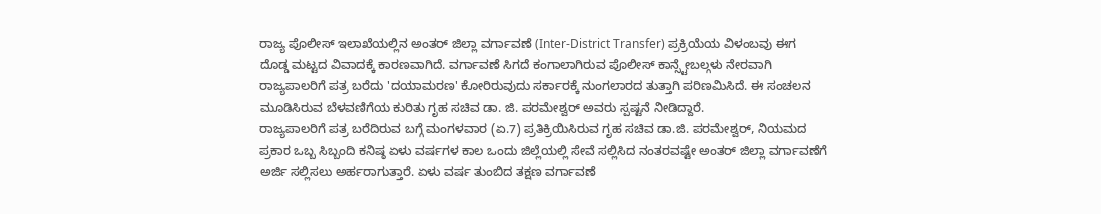ರಾಜ್ಯ ಪೊಲೀಸ್ ಇಲಾಖೆಯಲ್ಲಿನ ಅಂತರ್ ಜಿಲ್ಲಾ ವರ್ಗಾವಣೆ (Inter-District Transfer) ಪ್ರಕ್ರಿಯೆಯ ವಿಳಂಬವು ಈಗ ದೊಡ್ಡ ಮಟ್ಟದ ವಿವಾದಕ್ಕೆ ಕಾರಣವಾಗಿದೆ. ವರ್ಗಾವಣೆ ಸಿಗದೆ ಕಂಗಾಲಾಗಿರುವ ಪೊಲೀಸ್ ಕಾನ್ಸ್ಟೇಬಲ್ಗಳು ನೇರವಾಗಿ ರಾಜ್ಯಪಾಲರಿಗೆ ಪತ್ರ ಬರೆದು 'ದಯಾಮರಣ' ಕೋರಿರುವುದು ಸರ್ಕಾರಕ್ಕೆ ನುಂಗಲಾರದ ತುತ್ತಾಗಿ ಪರಿಣಮಿಸಿದೆ. ಈ ಸಂಚಲನ ಮೂಡಿಸಿರುವ ಬೆಳವಣಿಗೆಯ ಕುರಿತು ಗೃಹ ಸಚಿವ ಡಾ. ಜಿ. ಪರಮೇಶ್ವರ್ ಅವರು ಸ್ಪಷ್ಟನೆ ನೀಡಿದ್ದಾರೆ.
ರಾಜ್ಯಪಾಲರಿಗೆ ಪತ್ರ ಬರೆದಿರುವ ಬಗ್ಗೆ ಮಂಗಳವಾರ (ಏ.7) ಪ್ರತಿಕ್ರಿಯಿಸಿರುವ ಗೃಹ ಸಚಿವ ಡಾ.ಜಿ. ಪರಮೇಶ್ವರ್, ನಿಯಮದ ಪ್ರಕಾರ ಒಬ್ಬ ಸಿಬ್ಬಂದಿ ಕನಿಷ್ಠ ಏಳು ವರ್ಷಗಳ ಕಾಲ ಒಂದು ಜಿಲ್ಲೆಯಲ್ಲಿ ಸೇವೆ ಸಲ್ಲಿಸಿದ ನಂತರವಷ್ಟೇ ಅಂತರ್ ಜಿಲ್ಲಾ ವರ್ಗಾವಣೆಗೆ ಅರ್ಜಿ ಸಲ್ಲಿಸಲು ಅರ್ಹರಾಗುತ್ತಾರೆ. ಏಳು ವರ್ಷ ತುಂಬಿದ ತಕ್ಷಣ ವರ್ಗಾವಣೆ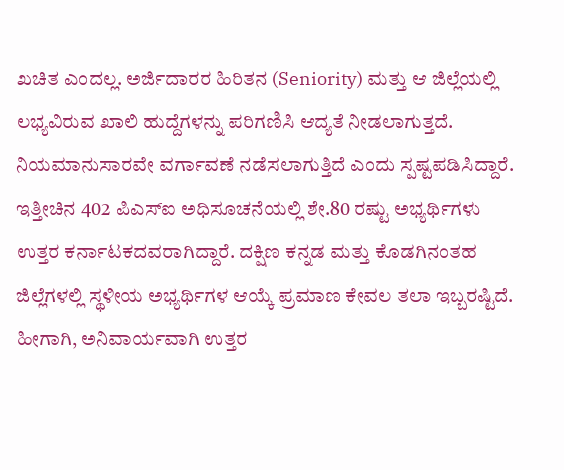ಖಚಿತ ಎಂದಲ್ಲ. ಅರ್ಜಿದಾರರ ಹಿರಿತನ (Seniority) ಮತ್ತು ಆ ಜಿಲ್ಲೆಯಲ್ಲಿ ಲಭ್ಯವಿರುವ ಖಾಲಿ ಹುದ್ದೆಗಳನ್ನು ಪರಿಗಣಿಸಿ ಆದ್ಯತೆ ನೀಡಲಾಗುತ್ತದೆ. ನಿಯಮಾನುಸಾರವೇ ವರ್ಗಾವಣೆ ನಡೆಸಲಾಗುತ್ತಿದೆ ಎಂದು ಸ್ಪಷ್ಟಪಡಿಸಿದ್ದಾರೆ.
ಇತ್ತೀಚಿನ 402 ಪಿಎಸ್ಐ ಅಧಿಸೂಚನೆಯಲ್ಲಿ ಶೇ.80 ರಷ್ಟು ಅಭ್ಯರ್ಥಿಗಳು ಉತ್ತರ ಕರ್ನಾಟಕದವರಾಗಿದ್ದಾರೆ. ದಕ್ಷಿಣ ಕನ್ನಡ ಮತ್ತು ಕೊಡಗಿನಂತಹ ಜಿಲ್ಲೆಗಳಲ್ಲಿ ಸ್ಥಳೀಯ ಅಭ್ಯರ್ಥಿಗಳ ಆಯ್ಕೆ ಪ್ರಮಾಣ ಕೇವಲ ತಲಾ ಇಬ್ಬರಷ್ಟಿದೆ. ಹೀಗಾಗಿ, ಅನಿವಾರ್ಯವಾಗಿ ಉತ್ತರ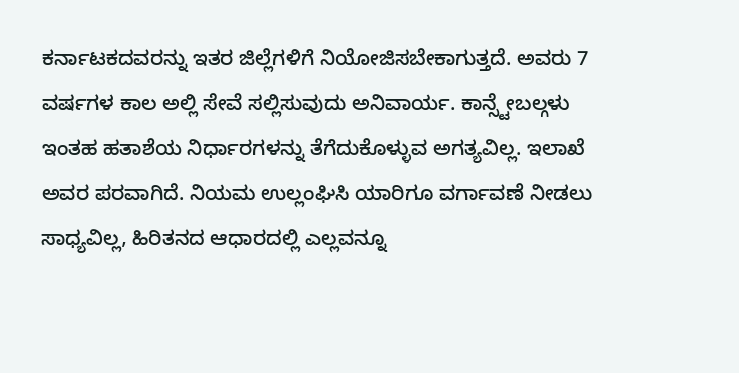ಕರ್ನಾಟಕದವರನ್ನು ಇತರ ಜಿಲ್ಲೆಗಳಿಗೆ ನಿಯೋಜಿಸಬೇಕಾಗುತ್ತದೆ. ಅವರು 7 ವರ್ಷಗಳ ಕಾಲ ಅಲ್ಲಿ ಸೇವೆ ಸಲ್ಲಿಸುವುದು ಅನಿವಾರ್ಯ. ಕಾನ್ಸ್ಟೇಬಲ್ಗಳು ಇಂತಹ ಹತಾಶೆಯ ನಿರ್ಧಾರಗಳನ್ನು ತೆಗೆದುಕೊಳ್ಳುವ ಅಗತ್ಯವಿಲ್ಲ. ಇಲಾಖೆ ಅವರ ಪರವಾಗಿದೆ. ನಿಯಮ ಉಲ್ಲಂಘಿಸಿ ಯಾರಿಗೂ ವರ್ಗಾವಣೆ ನೀಡಲು ಸಾಧ್ಯವಿಲ್ಲ, ಹಿರಿತನದ ಆಧಾರದಲ್ಲಿ ಎಲ್ಲವನ್ನೂ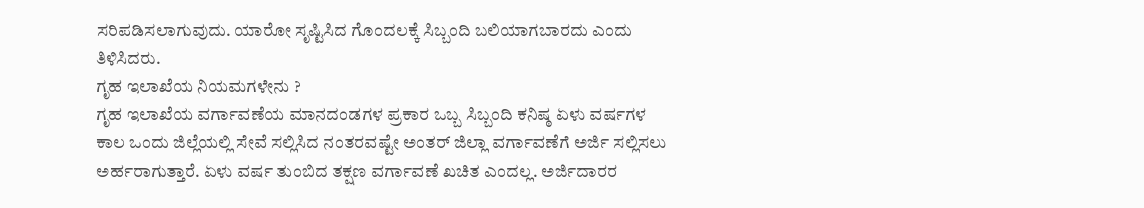ಸರಿಪಡಿಸಲಾಗುವುದು. ಯಾರೋ ಸೃಷ್ಟಿಸಿದ ಗೊಂದಲಕ್ಕೆ ಸಿಬ್ಬಂದಿ ಬಲಿಯಾಗಬಾರದು ಎಂದು ತಿಳಿಸಿದರು.
ಗೃಹ ಇಲಾಖೆಯ ನಿಯಮಗಳೇನು ?
ಗೃಹ ಇಲಾಖೆಯ ವರ್ಗಾವಣೆಯ ಮಾನದಂಡಗಳ ಪ್ರಕಾರ ಒಬ್ಬ ಸಿಬ್ಬಂದಿ ಕನಿಷ್ಠ ಏಳು ವರ್ಷಗಳ ಕಾಲ ಒಂದು ಜಿಲ್ಲೆಯಲ್ಲಿ ಸೇವೆ ಸಲ್ಲಿಸಿದ ನಂತರವಷ್ಟೇ ಅಂತರ್ ಜಿಲ್ಲಾ ವರ್ಗಾವಣೆಗೆ ಅರ್ಜಿ ಸಲ್ಲಿಸಲು ಅರ್ಹರಾಗುತ್ತಾರೆ. ಏಳು ವರ್ಷ ತುಂಬಿದ ತಕ್ಷಣ ವರ್ಗಾವಣೆ ಖಚಿತ ಎಂದಲ್ಲ. ಅರ್ಜಿದಾರರ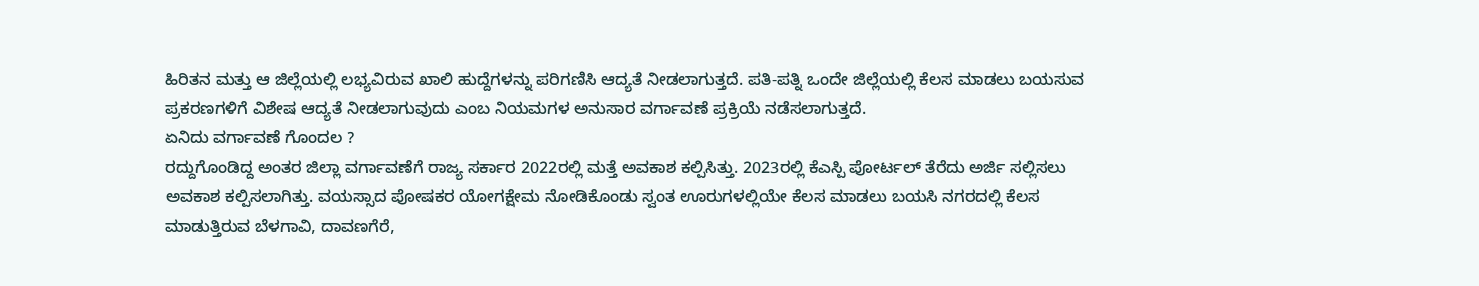ಹಿರಿತನ ಮತ್ತು ಆ ಜಿಲ್ಲೆಯಲ್ಲಿ ಲಭ್ಯವಿರುವ ಖಾಲಿ ಹುದ್ದೆಗಳನ್ನು ಪರಿಗಣಿಸಿ ಆದ್ಯತೆ ನೀಡಲಾಗುತ್ತದೆ. ಪತಿ-ಪತ್ನಿ ಒಂದೇ ಜಿಲ್ಲೆಯಲ್ಲಿ ಕೆಲಸ ಮಾಡಲು ಬಯಸುವ ಪ್ರಕರಣಗಳಿಗೆ ವಿಶೇಷ ಆದ್ಯತೆ ನೀಡಲಾಗುವುದು ಎಂಬ ನಿಯಮಗಳ ಅನುಸಾರ ವರ್ಗಾವಣೆ ಪ್ರಕ್ರಿಯೆ ನಡೆಸಲಾಗುತ್ತದೆ.
ಏನಿದು ವರ್ಗಾವಣೆ ಗೊಂದಲ ?
ರದ್ದುಗೊಂಡಿದ್ದ ಅಂತರ ಜಿಲ್ಲಾ ವರ್ಗಾವಣೆಗೆ ರಾಜ್ಯ ಸರ್ಕಾರ 2022ರಲ್ಲಿ ಮತ್ತೆ ಅವಕಾಶ ಕಲ್ಪಿಸಿತ್ತು. 2023ರಲ್ಲಿ ಕೆಎಸ್ಪಿ ಪೋರ್ಟಲ್ ತೆರೆದು ಅರ್ಜಿ ಸಲ್ಲಿಸಲು ಅವಕಾಶ ಕಲ್ಪಿಸಲಾಗಿತ್ತು. ವಯಸ್ಸಾದ ಪೋಷಕರ ಯೋಗಕ್ಷೇಮ ನೋಡಿಕೊಂಡು ಸ್ವಂತ ಊರುಗಳಲ್ಲಿಯೇ ಕೆಲಸ ಮಾಡಲು ಬಯಸಿ ನಗರದಲ್ಲಿ ಕೆಲಸ ಮಾಡುತ್ತಿರುವ ಬೆಳಗಾವಿ, ದಾವಣಗೆರೆ,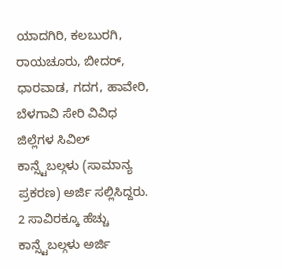ಯಾದಗಿರಿ, ಕಲಬುರಗಿ, ರಾಯಚೂರು, ಬೀದರ್, ಧಾರವಾಡ, ಗದಗ, ಹಾವೇರಿ, ಬೆಳಗಾವಿ ಸೇರಿ ವಿವಿಧ ಜಿಲ್ಲೆಗಳ ಸಿವಿಲ್ ಕಾನ್ಸ್ಟೆಬಲ್ಗಳು (ಸಾಮಾನ್ಯ ಪ್ರಕರಣ) ಅರ್ಜಿ ಸಲ್ಲಿಸಿದ್ದರು.
2 ಸಾವಿರಕ್ಕೂ ಹೆಚ್ಚು ಕಾನ್ಸ್ಟೆಬಲ್ಗಳು ಅರ್ಜಿ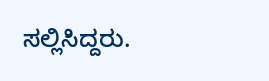ಸಲ್ಲಿಸಿದ್ದರು.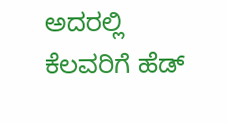ಅದರಲ್ಲಿ ಕೆಲವರಿಗೆ ಹೆಡ್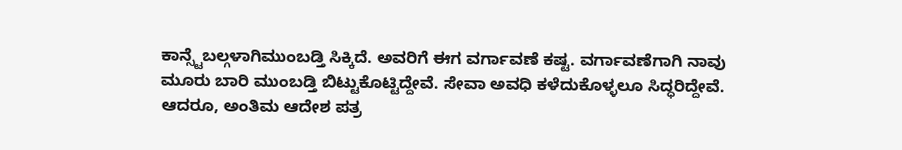ಕಾನ್ಸ್ಟೆಬಲ್ಗಳಾಗಿಮುಂಬಡ್ತಿ ಸಿಕ್ಕಿದೆ. ಅವರಿಗೆ ಈಗ ವರ್ಗಾವಣೆ ಕಷ್ಟ. ವರ್ಗಾವಣೆಗಾಗಿ ನಾವು ಮೂರು ಬಾರಿ ಮುಂಬಡ್ತಿ ಬಿಟ್ಟುಕೊಟ್ಟಿದ್ದೇವೆ. ಸೇವಾ ಅವಧಿ ಕಳೆದುಕೊಳ್ಳಲೂ ಸಿದ್ಧರಿದ್ದೇವೆ. ಆದರೂ, ಅಂತಿಮ ಆದೇಶ ಪತ್ರ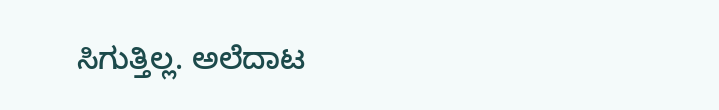ಸಿಗುತ್ತಿಲ್ಲ. ಅಲೆದಾಟ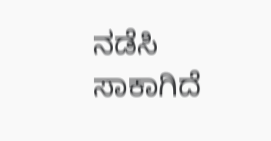ನಡೆಸಿ ಸಾಕಾಗಿದೆ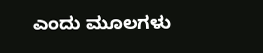ಎಂದು ಮೂಲಗಳು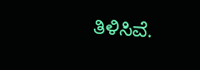ತಿಳಿಸಿವೆ.